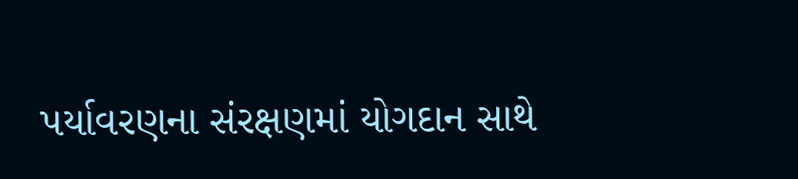પર્યાવરણના સંરક્ષણમાં યોગદાન સાથે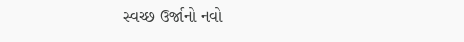સ્વચ્છ ઉર્જાનો નવો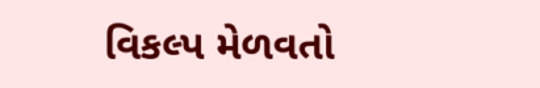વિકલ્પ મેળવતો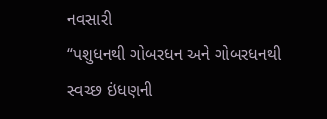નવસારી
“પશુધનથી ગોબરધન અને ગોબરધનથી સ્વચ્છ ઇંધણની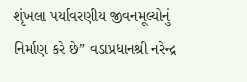શૃંખલા પર્યાવરણીય જીવનમૂલ્યોનું નિર્માણ કરે છે” વડાપ્રધાનશ્રી નરેન્દ્ર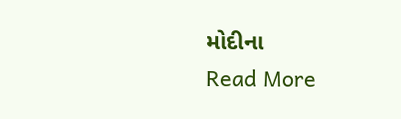મોદીના
Read More